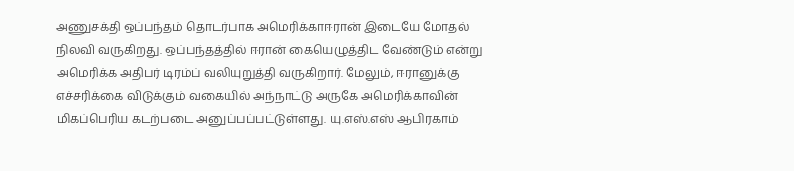அணுசக்தி ஒப்பந்தம் தொடர்பாக அமெரிக்காஈரான் இடையே மோதல் நிலவி வருகிறது. ஒப்பந்தத்தில் ஈரான் கையெழுத்திட வேண்டும் என்று அமெரிக்க அதிபர் டிரம்ப் வலியுறுத்தி வருகிறார். மேலும், ஈரானுக்கு எச்சரிக்கை விடுக்கும் வகையில் அந்நாட்டு அருகே அமெரிக்காவின் மிகப்பெரிய கடற்படை அனுப்பப்பட்டுள்ளது. யு.எஸ்.எஸ் ஆபிரகாம்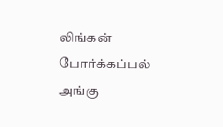லிங்கன் போர்க்கப்பல் அங்கு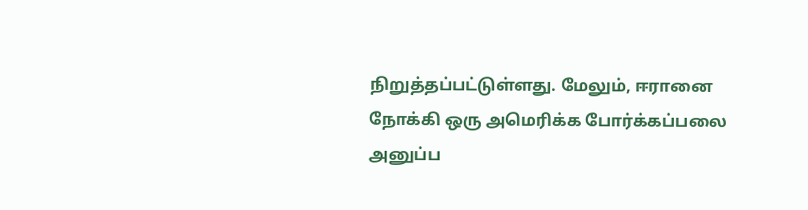நிறுத்தப்பட்டுள்ளது. மேலும், ஈரானை நோக்கி ஒரு அமெரிக்க போர்க்கப்பலை அனுப்ப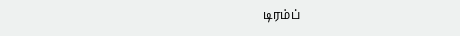டிரம்ப்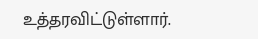உத்தரவிட்டுள்ளார்.